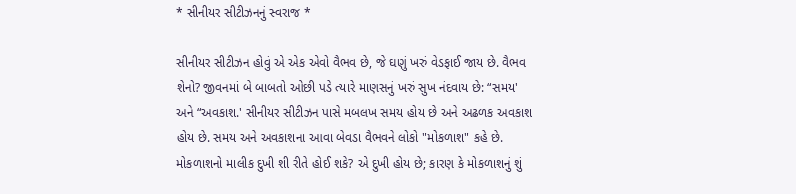* સીનીયર સીટીઝનનું સ્વરાજ *

સીનીયર સીટીઝન હોવું એ એક એવો વૈભવ છે, જે ઘણું ખરું વેડફાઈ જાય છે. વૈભવ શેનો? જીવનમાં બે બાબતો ઓછી પડે ત્યારે માણસનું ખરું સુખ નંદવાય છે: “સમય' અને “અવકાશ.' સીનીયર સીટીઝન પાસે મબલખ સમય હોય છે અને અઢળક અવકાશ હોય છે. સમય અને અવકાશના આવા બેવડા વૈભવને લોકો "મોકળાશ" કહે છે. મોકળાશનો માલીક દુખી શી રીતે હોઈ શકે? એ દુખી હોય છે; કારણ કે મોકળાશનું શું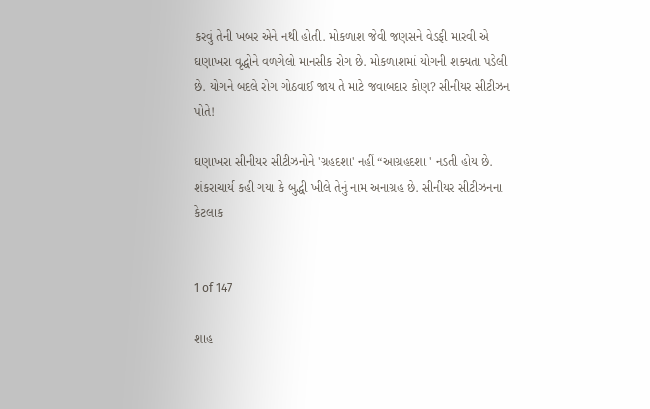કરવું તેની ખબર એને નથી હોતી. મોકળાશ જેવી જણસને વેડફી મારવી એ ઘણાખરા વૃદ્ધોને વળગેલો માનસીક રોગ છે. મોકળાશમાં યોગની શક્યતા પડેલી છે. યોગને બદલે રોગ ગોઠવાઈ જાય તે માટે જવાબદાર કોણ? સીનીયર સીટીઝન પોતે!

ઘણાખરા સીનીયર સીટીઝનોને 'ગ્રહદશા' નહીં “આગ્રહદશા ' નડતી હોય છે. શંકરાચાર્ય કહી ગયા કે બુદ્ધી ખીલે તેનું નામ અનાગ્રહ છે. સીનીયર સીટીઝનના કેટલાક


1 of 147

શાહ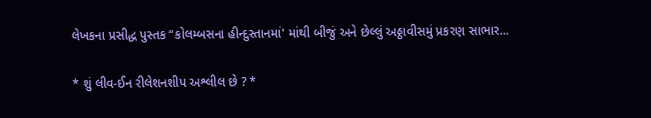લેખકના પ્રસીદ્ધ પુસ્તક “કોલમ્બસના હીન્દુસ્તાનમાં' માંથી બીજું અને છેલ્લું અઠ્ઠાવીસમું પ્રકરણ સાભાર...

* શું લીવ-ઈન રીલેશનશીપ અશ્લીલ છે ? *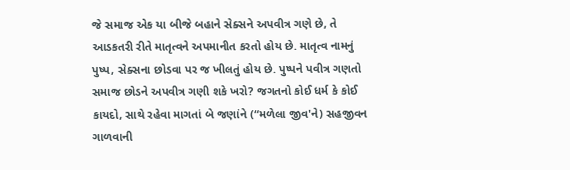જે સમાજ એક યા બીજે બહાને સેક્સને અપવીત્ર ગણે છે, તે આડકતરી રીતે માતૃત્વને અપમાનીત કરતો હોય છે. માતૃત્વ નામનું પુષ્પ, સેક્સના છોડવા પર જ ખીલતું હોય છે. પુષ્પને પવીત્ર ગણતો સમાજ છોડને અપવીત્ર ગણી શકે ખરો? જગતનો કોઈ ધર્મ કે કોઈ કાયદો, સાથે રહેવા માગતાં બે જણાંને (“મળેલા જીવ'ને) સહજીવન ગાળવાની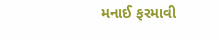મનાઈ ફરમાવી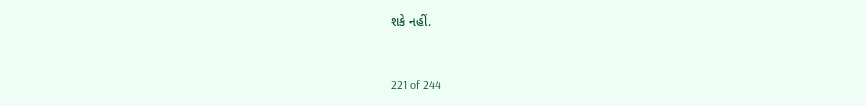શકે નહીં.


221 of 244